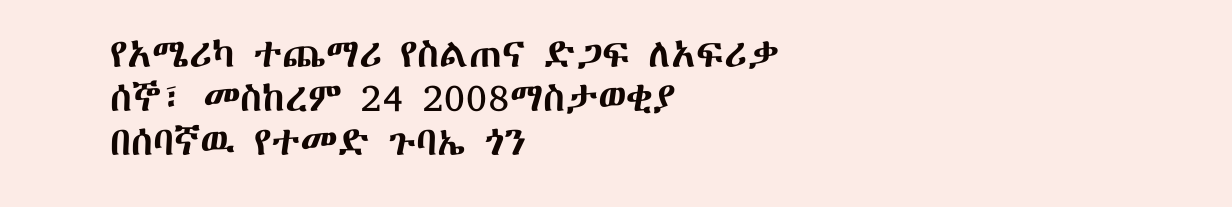የአሜሪካ ተጨማሪ የስልጠና ድጋፍ ለአፍሪቃ
ሰኞ፣ መስከረም 24 2008ማስታወቂያ
በሰባኛዉ የተመድ ጉባኤ ጎን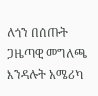ለጎን በሰጡት ጋዜጣዊ መግለጫ እንዳሉት አሜሪካ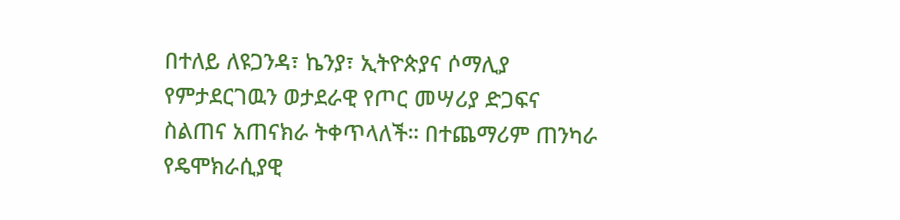በተለይ ለዩጋንዳ፣ ኬንያ፣ ኢትዮጵያና ሶማሊያ የምታደርገዉን ወታደራዊ የጦር መሣሪያ ድጋፍና ስልጠና አጠናክራ ትቀጥላለች። በተጨማሪም ጠንካራ የዴሞክራሲያዊ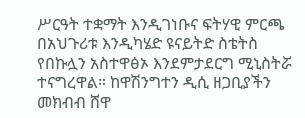ሥርዓት ተቋማት እንዲገነቡና ፍትሃዊ ምርጫ በአህጉሪቱ እንዲካሄድ ዩናይትድ ስቴትስ የበኩሏን አስተዋፅኦ እንደምታደርግ ሚኒስትሯ ተናግረዋል። ከዋሽንግተን ዲሲ ዘጋቢያችን መክብብ ሸዋ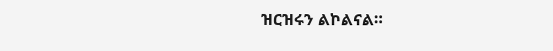ዝርዝሩን ልኮልናል።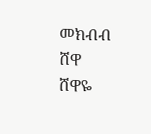መክብብ ሸዋ
ሸዋዬ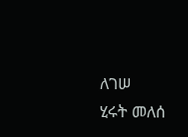ለገሠ
ሂሩት መለሰ